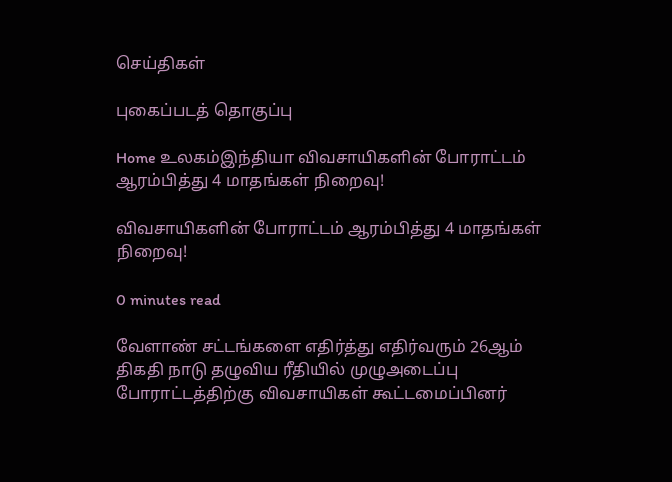செய்திகள்

புகைப்படத் தொகுப்பு

Home உலகம்இந்தியா விவசாயிகளின் போராட்டம் ஆரம்பித்து 4 மாதங்கள் நிறைவு!

விவசாயிகளின் போராட்டம் ஆரம்பித்து 4 மாதங்கள் நிறைவு!

0 minutes read

வேளாண் சட்டங்களை எதிர்த்து எதிர்வரும் 26ஆம் திகதி நாடு தழுவிய ரீதியில் முழுஅடைப்பு போராட்டத்திற்கு விவசாயிகள் கூட்டமைப்பினர்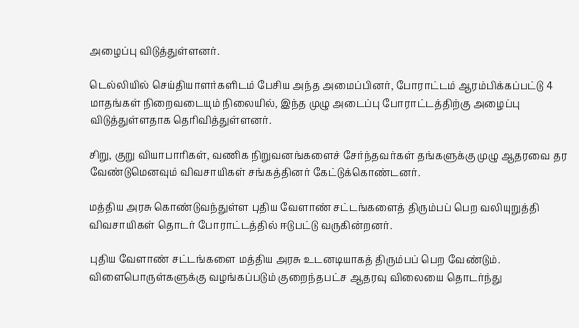அழைப்பு விடுத்துள்ளனர்.

டெல்லியில் செய்தியாளர்களிடம் பேசிய அந்த அமைப்பினர், போராட்டம் ஆரம்பிக்கப்பட்டு 4 மாதங்கள் நிறைவடையும் நிலையில், இந்த முழு அடைப்பு போராட்டத்திற்கு அழைப்பு விடுத்துள்ளதாக தெரிவித்துள்ளனர்.

சிறு, குறு வியாபாரிகள், வணிக நிறுவனங்களைச் சேர்ந்தவர்கள் தங்களுக்கு முழு ஆதரவை தர வேண்டுமெனவும் விவசாயிகள் சங்கத்தினர் கேட்டுக்கொண்டனர்.

மத்திய அரசு கொண்டுவந்துள்ள புதிய வேளாண் சட்டங்களைத் திரும்பப் பெற வலியுறுத்தி விவசாயிகள் தொடர் போராட்டத்தில் ஈடுபட்டு வருகின்றனர்.

புதிய வேளாண் சட்டங்களை மத்திய அரசு உடனடியாகத் திரும்பப் பெற வேண்டும். விளைபொருள்களுக்கு வழங்கப்படும் குறைந்தபட்ச ஆதரவு விலையை தொடர்ந்து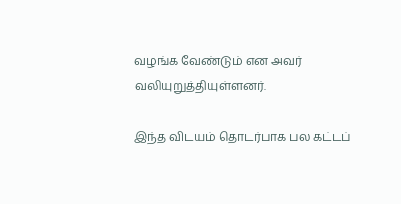வழங்க வேண்டும் என அவர் வலியுறுத்தியுள்ளனர்.

இந்த விடயம் தொடர்பாக பல கட்டப்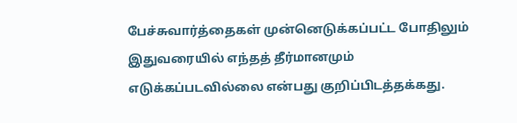பேச்சுவார்த்தைகள் முன்னெடுக்கப்பட்ட போதிலும் இதுவரையில் எந்தத் தீர்மானமும் எடுக்கப்படவில்லை என்பது குறிப்பிடத்தக்கது.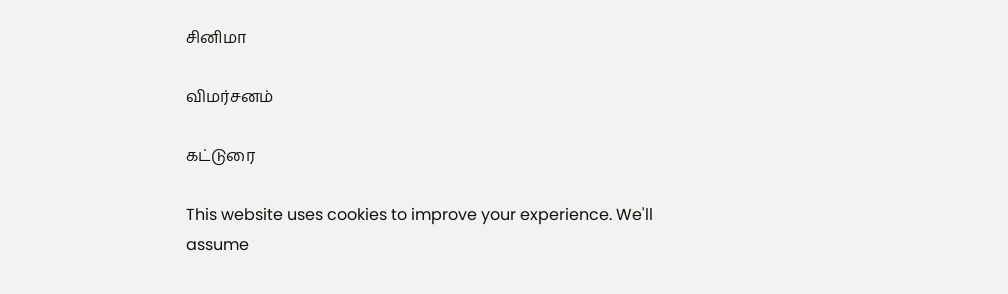சினிமா

விமர்சனம்

கட்டுரை

This website uses cookies to improve your experience. We'll assume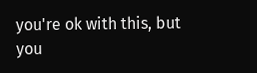you're ok with this, but you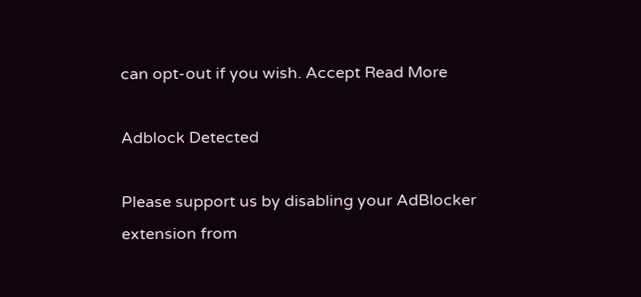can opt-out if you wish. Accept Read More

Adblock Detected

Please support us by disabling your AdBlocker extension from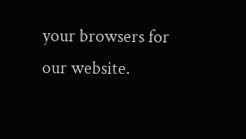your browsers for our website.